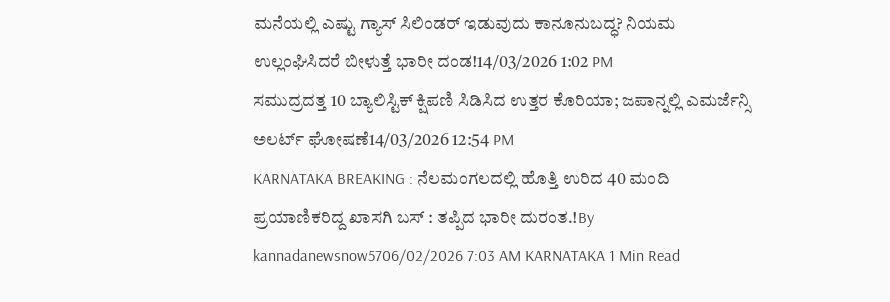ಮನೆಯಲ್ಲಿ ಎಷ್ಟು ಗ್ಯಾಸ್ ಸಿಲಿಂಡರ್ ಇಡುವುದು ಕಾನೂನುಬದ್ಧ? ನಿಯಮ ಉಲ್ಲಂಘಿಸಿದರೆ ಬೀಳುತ್ತೆ ಭಾರೀ ದಂಡ!14/03/2026 1:02 PM
ಸಮುದ್ರದತ್ತ 10 ಬ್ಯಾಲಿಸ್ಟಿಕ್ ಕ್ಷಿಪಣಿ ಸಿಡಿಸಿದ ಉತ್ತರ ಕೊರಿಯಾ; ಜಪಾನ್ನಲ್ಲಿ ಎಮರ್ಜೆನ್ಸಿ ಅಲರ್ಟ್ ಘೋಷಣೆ14/03/2026 12:54 PM
KARNATAKA BREAKING : ನೆಲಮಂಗಲದಲ್ಲಿ ಹೊತ್ತಿ ಉರಿದ 40 ಮಂದಿ ಪ್ರಯಾಣಿಕರಿದ್ದ ಖಾಸಗಿ ಬಸ್ : ತಪ್ಪಿದ ಭಾರೀ ದುರಂತ.!By kannadanewsnow5706/02/2026 7:03 AM KARNATAKA 1 Min Read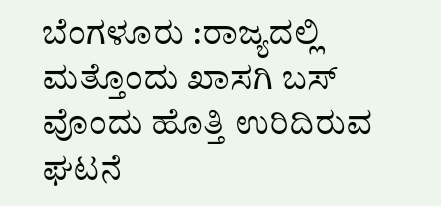ಬೆಂಗಳೂರು :ರಾಜ್ಯದಲ್ಲಿ ಮತ್ತೊಂದು ಖಾಸಗಿ ಬಸ್ ವೊಂದು ಹೊತ್ತಿ ಉರಿದಿರುವ ಘಟನೆ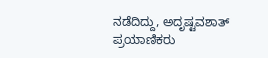ನಡೆದಿದ್ದು, ಅದೃಷ್ಟವಶಾತ್ ಪ್ರಯಾಣಿಕರು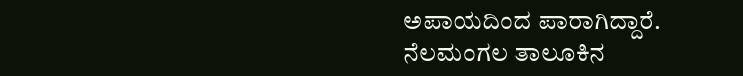ಅಪಾಯದಿಂದ ಪಾರಾಗಿದ್ದಾರೆ. ನೆಲಮಂಗಲ ತಾಲೂಕಿನ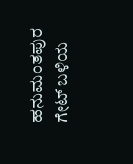ಹನುಮಂತಪುರ ಗೇಟ್ ಬಳಿಯ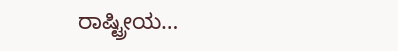ರಾಷ್ಟ್ರೀಯ…